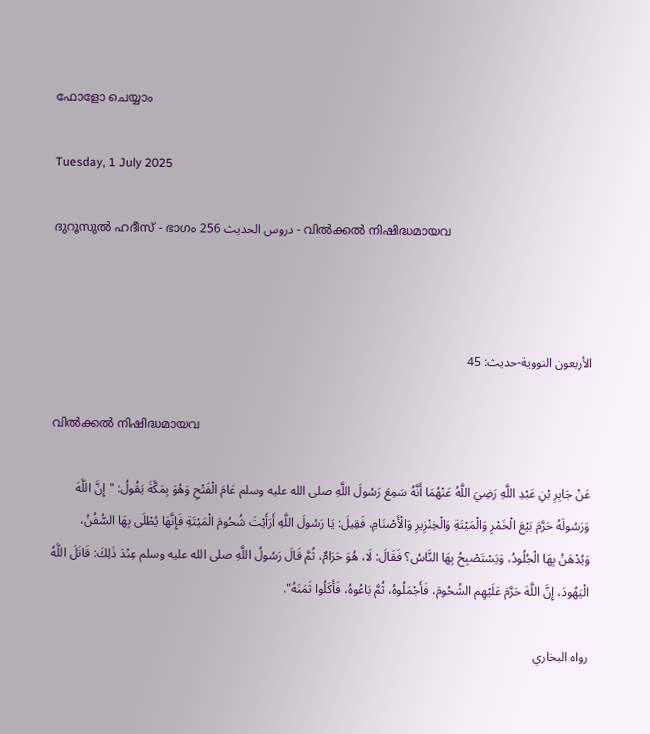ഫോളോ ചെയ്യാം

Tuesday, 1 July 2025

ദുറൂസുല്‍ ഹദീസ് - ഭാഗം 256 دروس الحديث - വില്‍ക്കല്‍ നിഷിദ്ധമായവ



الأربعون النووية-حديث: 45

വില്‍ക്കല്‍ നിഷിദ്ധമായവ

عَنْ جَابِرِ بْنِ عَبْدِ اللَّهِ رَضِيَ اللَّهُ عَنْهُمَا أَنَّهُ سَمِعَ رَسُولَ اللَّهِ صلى الله عليه وسلم عَامَ الْفَتْحِ وَهُوَ بِمَكَّةَ يَقُولُ: "إِنَّ اللَّهَ وَرَسُولَهُ حَرَّمَ بَيْعَ الْخَمْرِ وَالْمَيْتَةِ وَالْخِنْزِيرِ وَالْأَصْنَامِ، فَقِيلَ: يَا رَسُولَ اللَّهِ أَرَأَيْتَ شُحُومَ الْمَيْتَةِ فَإِنَّهَا يُطْلَى بِهَا السُّفُنُ، وَيُدْهَنُ بِهَا الْجُلُودُ، وَيَسْتَصْبِحُ بِهَا النَّاسُ؟ فَقَالَ: لَا، هُوَ حَرَامٌ، ثُمَّ قَالَ رَسُولُ اللَّهِ صلى الله عليه وسلم عِنْدَ ذَلِكَ: قَاتَلَ اللَّهُ الْيَهُودَ، إِنَّ اللَّهَ حَرَّمَ عَلَيْهِم الشُحُومَ، فَأَجْمَلُوهُ، ثُمَّ بَاعُوهُ، فَأَكَلُوا ثَمَنَهُ".

رواه البخاري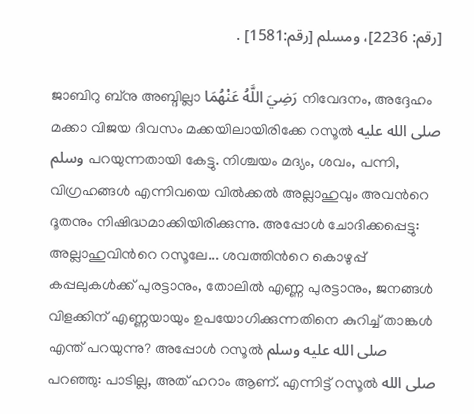[رقم: 2236]، ومسلم [رقم:1581] .

ജാബിറു ബ്നു അബ്ദില്ലാ رَضِيَ اللَّهُ عَنْهُمَا നിവേദനം, അദ്ദേഹം മക്കാ വിജയ ദിവസം മക്കയിലായിരിക്കേ റസൂല്‍ صلى الله عليه وسلم പറയുന്നതായി കേട്ടു. നിശ്ചയം മദ്യം, ശവം, പന്നി, വിഗ്രഹങ്ങള്‍ എന്നിവയെ വില്‍ക്കല്‍ അല്ലാഹുവും അവന്‍റെ ദൂതനും നിഷിദ്ധമാക്കിയിരിക്കുന്നു. അപ്പോള്‍ ചോദിക്കപ്പെട്ടു: അല്ലാഹുവിന്‍റെ റസൂലേ... ശവത്തിന്‍റെ കൊഴുപ്പ്  കപ്പലുകള്‍ക്ക് പുരട്ടാനും, തോലില്‍ എണ്ണ പുരട്ടാനും, ജനങ്ങള്‍ വിളക്കിന് എണ്ണയായും ഉപയോഗിക്കുന്നതിനെ കുറിച്ച് താങ്കള്‍ എന്ത് പറയുന്നു? അപ്പോള്‍ റസൂല്‍ صلى الله عليه وسلم പറഞ്ഞു: പാടില്ല, അത് ഹറാം ആണ്. എന്നിട്ട് റസൂല്‍ صلى الله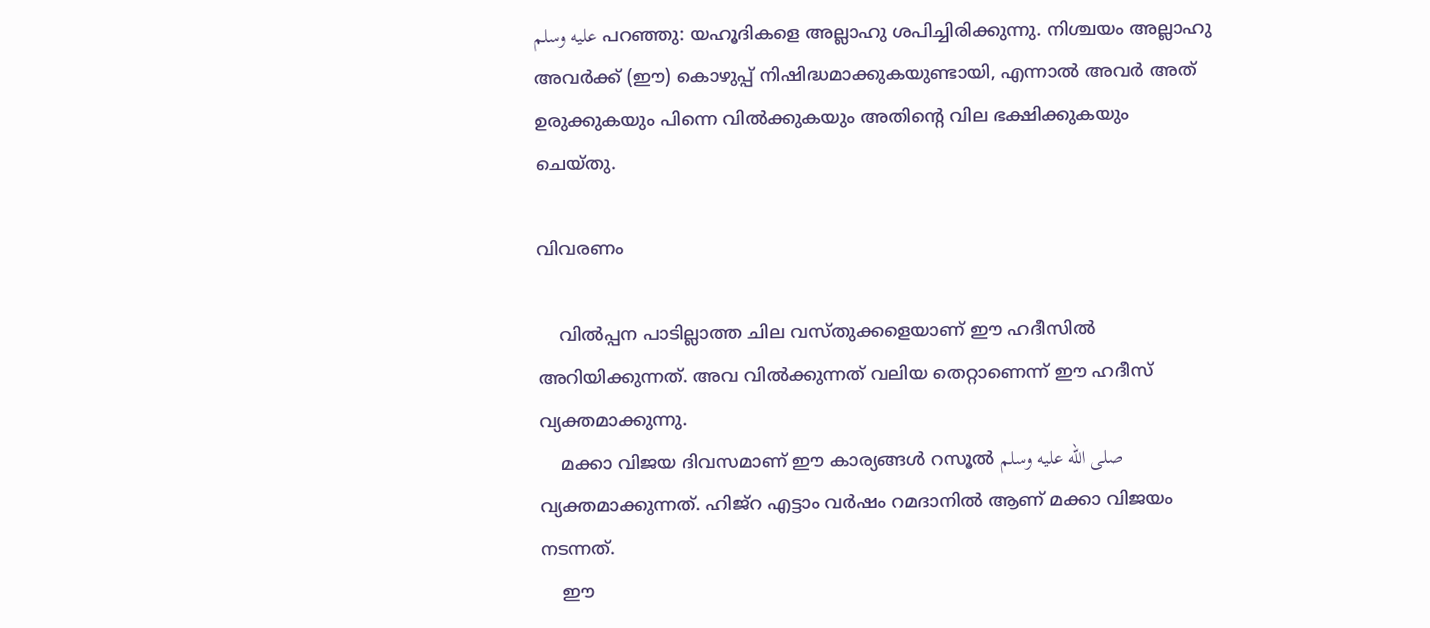عليه وسلم പറഞ്ഞു: യഹൂദികളെ അല്ലാഹു ശപിച്ചിരിക്കുന്നു. നിശ്ചയം അല്ലാഹു അവര്‍ക്ക് (ഈ) കൊഴുപ്പ് നിഷിദ്ധമാക്കുകയുണ്ടായി, എന്നാല്‍ അവര്‍ അത് ഉരുക്കുകയും പിന്നെ വില്‍ക്കുകയും അതിന്‍റെ വില ഭക്ഷിക്കുകയും ചെയ്തു.

വിവരണം

    വില്‍പ്പന പാടില്ലാത്ത ചില വസ്തുക്കളെയാണ് ഈ ഹദീസില്‍ അറിയിക്കുന്നത്. അവ വില്‍ക്കുന്നത് വലിയ തെറ്റാണെന്ന് ഈ ഹദീസ് വ്യക്തമാക്കുന്നു.
    മക്കാ വിജയ ദിവസമാണ് ഈ കാര്യങ്ങള്‍ റസൂല്‍ صلى الله عليه وسلم വ്യക്തമാക്കുന്നത്. ഹിജ്റ എട്ടാം വര്‍ഷം റമദാനില്‍ ആണ് മക്കാ വിജയം നടന്നത്.
    ഈ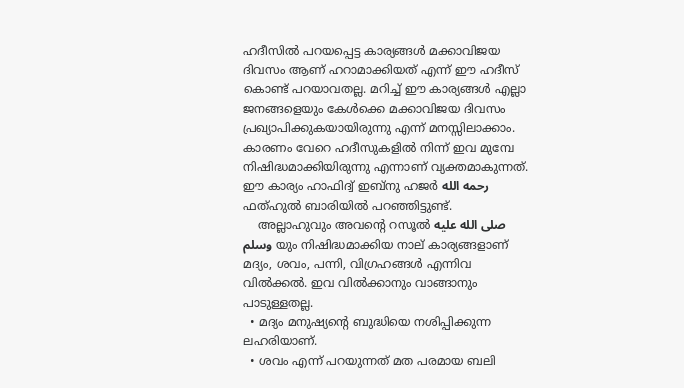ഹദീസില്‍ പറയപ്പെട്ട കാര്യങ്ങള്‍ മക്കാവിജയ ദിവസം ആണ് ഹറാമാക്കിയത് എന്ന് ഈ ഹദീസ് കൊണ്ട് പറയാവതല്ല. മറിച്ച് ഈ കാര്യങ്ങള്‍ എല്ലാ ജനങ്ങളെയും കേള്‍ക്കെ മക്കാവിജയ ദിവസം പ്രഖ്യാപിക്കുകയായിരുന്നു എന്ന് മനസ്സിലാക്കാം. കാരണം വേറെ ഹദീസുകളില്‍ നിന്ന് ഇവ മുമ്പേ നിഷിദ്ധമാക്കിയിരുന്നു എന്നാണ് വ്യക്തമാകുന്നത്.  ഈ കാര്യം ഹാഫിദ്വ് ഇബ്നു ഹജര്‍ رحمه الله ഫത്ഹുല്‍ ബാരിയില്‍ പറഞ്ഞിട്ടുണ്ട്.
    അല്ലാഹുവും അവന്‍റെ റസൂല്‍ صلى الله عليه وسلم യും നിഷിദ്ധമാക്കിയ നാല് കാര്യങ്ങളാണ് മദ്യം, ശവം, പന്നി, വിഗ്രഹങ്ങള്‍ എന്നിവ വില്‍ക്കല്‍. ഇവ വില്‍ക്കാനും വാങ്ങാനും പാടുള്ളതല്ല.
  • മദ്യം മനുഷ്യന്‍റെ ബുദ്ധിയെ നശിപ്പിക്കുന്ന ലഹരിയാണ്.
  • ശവം എന്ന് പറയുന്നത് മത പരമായ ബലി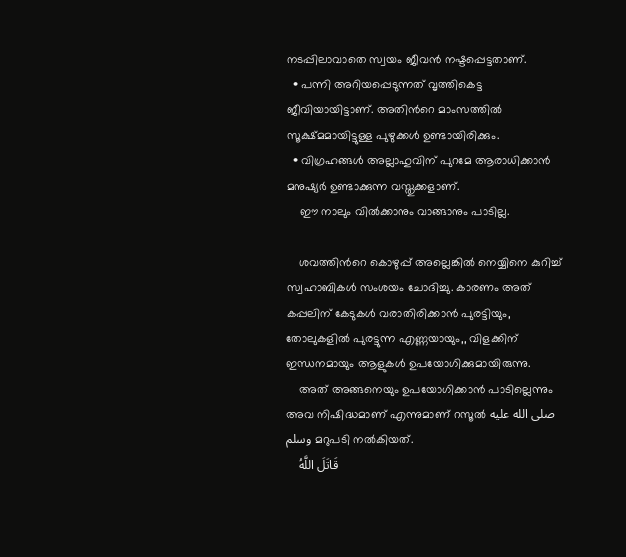നടപ്പിലാവാതെ സ്വയം ജീവന്‍ നഷ്ടപ്പെട്ടതാണ്.
  • പന്നി അറിയപ്പെടുന്നത് വൃത്തികെട്ട ജീവിയായിട്ടാണ്. അതിന്‍റെ മാംസത്തില്‍ സൂക്ഷ്മമായിട്ടുള്ള പുഴുക്കള്‍ ഉണ്ടായിരിക്കും.
  • വിഗ്രഹങ്ങള്‍ അല്ലാഹുവിന് പുറമേ ആരാധിക്കാന്‍ മനുഷ്യര്‍ ഉണ്ടാക്കുന്ന വസ്തുക്കളാണ്.
    ഈ നാലും വില്‍ക്കാനും വാങ്ങാനും പാടില്ല.

    ശവത്തിന്‍റെ കൊഴുപ്പ് അല്ലെങ്കില്‍ നെയ്യിനെ കുറിച്ച് സ്വഹാബികള്‍ സംശയം ചോദിച്ചു. കാരണം അത് കപ്പലിന് കേടുകള്‍ വരാതിരിക്കാന്‍ പുരട്ടിയും, തോലുകളില്‍ പുരട്ടുന്ന എണ്ണയായും,, വിളക്കിന് ഇന്ധനമായും ആളുകള്‍ ഉപയോഗിക്കുമായിരുന്നു.
    അത് അങ്ങനെയും ഉപയോഗിക്കാന്‍ പാടില്ലെന്നും അവ നിഷിദ്ധമാണ് എന്നുമാണ് റസൂല്‍ صلى الله عليه وسلم മറുപടി നല്‍കിയത്.
    قَاتَلَ اللَّهُ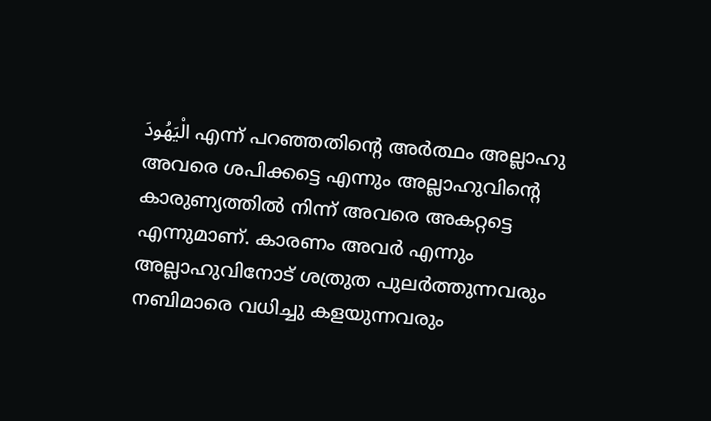الْيَهُودَ എന്ന് പറഞ്ഞതിന്‍റെ അര്‍ത്ഥം അല്ലാഹു അവരെ ശപിക്കട്ടെ എന്നും അല്ലാഹുവിന്‍റെ കാരുണ്യത്തില്‍ നിന്ന് അവരെ അകറ്റട്ടെ എന്നുമാണ്. കാരണം അവര്‍ എന്നും അല്ലാഹുവിനോട് ശത്രുത പുലര്‍ത്തുന്നവരും നബിമാരെ വധിച്ചു കളയുന്നവരും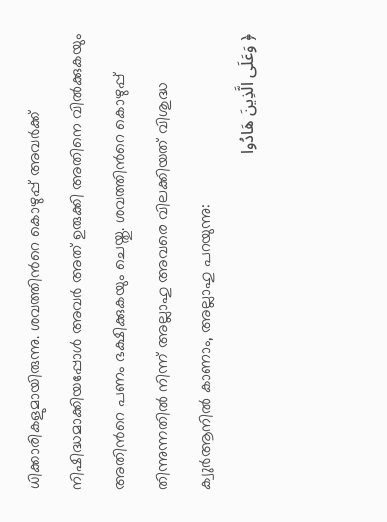ധിക്കാരികളുമായിരുന്നു. ശവത്തിന്‍റെ കൊഴുപ്പ് അവര്‍ക്ക് നിഷിദ്ധമാക്കിയപ്പോള്‍ അവര്‍ അത് ഉരുക്കി അതിനെ വില്‍ക്കുകയും അതിന്‍റെ പണം ഭക്ഷിക്കുകയും ചെയ്തു. ശവത്തിന്‍റെ കൊഴുപ്പ് തിന്നുന്നതില്‍ നിന്ന് അല്ലാഹു അവരെ വിലക്കിയത് വിശുദ്ധ ക്വുര്‍ആനില്‍ കാണാം, അല്ലാഹു പറയുന്നു:
﴿ وَعَلَى الَّذِينَ هَادُوا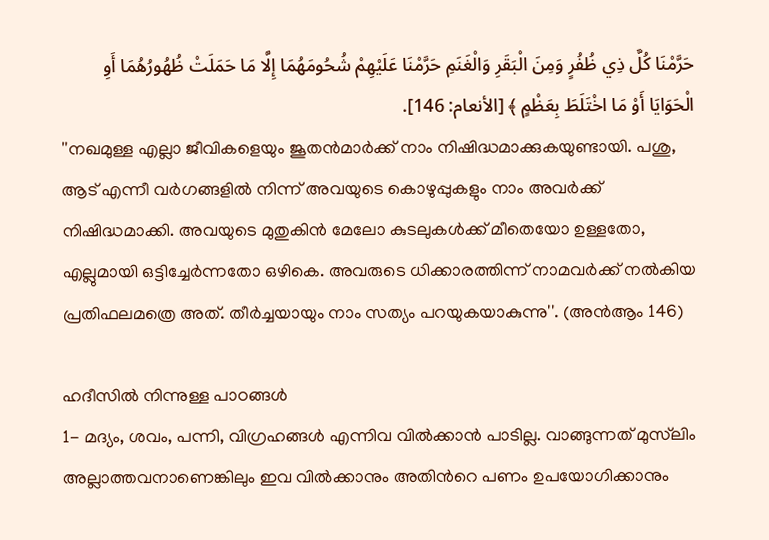حَرَّمْنَا كُلَّ ذِي ظُفُرٍ وَمِنَ الْبَقَرِ وَالْغَنَمِ حَرَّمْنَا عَلَيْهِمْ شُحُومَهُمَا إِلَّا مَا حَمَلَتْ ظُهُورُهُمَا أَوِ الْحَوَايَا أَوْ مَا اخْتَلَطَ بِعَظْمٍ ﴾ [الأنعام: 146].
''നഖമുള്ള എല്ലാ ജീവികളെയും ജൂതൻമാർക്ക് നാം നിഷിദ്ധമാക്കുകയുണ്ടായി. പശു, ആട് എന്നീ വർഗങ്ങളിൽ നിന്ന് അവയുടെ കൊഴുപ്പുകളും നാം അവർക്ക് നിഷിദ്ധമാക്കി. അവയുടെ മുതുകിൻ മേലോ കുടലുകൾക്ക് മീതെയോ ഉള്ളതോ, എല്ലുമായി ഒട്ടിച്ചേർന്നതോ ഒഴികെ. അവരുടെ ധിക്കാരത്തിന്ന് നാമവർക്ക് നൽകിയ പ്രതിഫലമത്രെ അത്. തീർച്ചയായും നാം സത്യം പറയുകയാകുന്നു''. (അന്‍ആം 146)

ഹദീസില്‍ നിന്നുള്ള പാഠങ്ങള്‍
1- മദ്യം, ശവം, പന്നി, വിഗ്രഹങ്ങള്‍ എന്നിവ വില്‍ക്കാന്‍ പാടില്ല. വാങ്ങുന്നത് മുസ്‌ലിം അല്ലാത്തവനാണെങ്കിലും ഇവ വില്‍ക്കാനും അതിന്‍റെ പണം ഉപയോഗിക്കാനും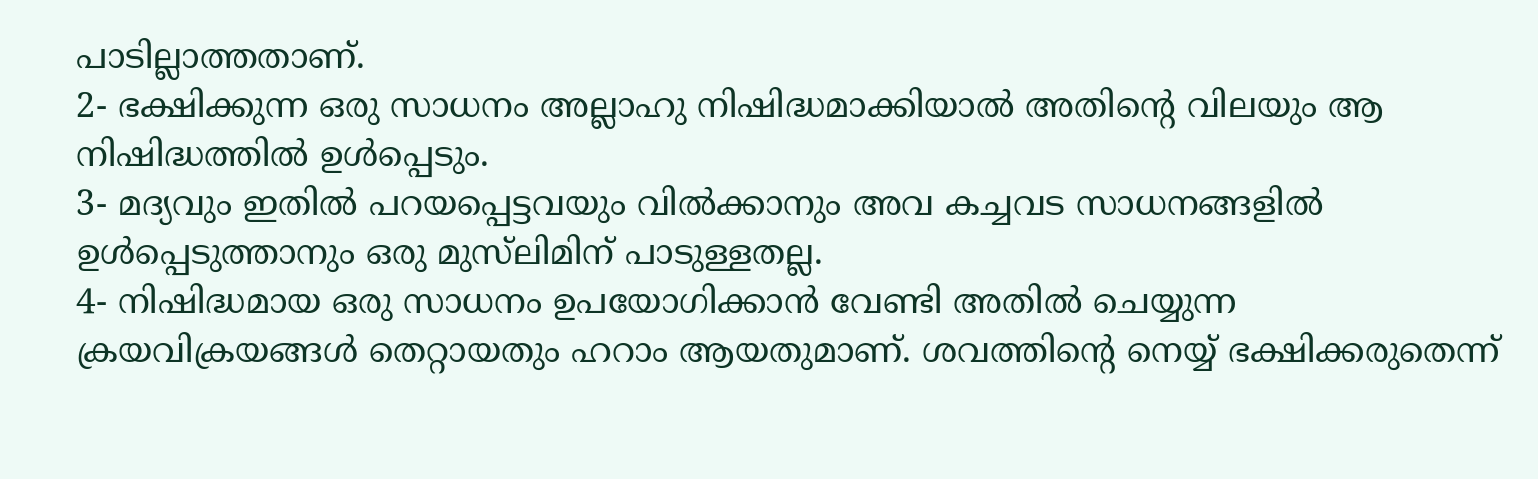പാടില്ലാത്തതാണ്.
2- ഭക്ഷിക്കുന്ന ഒരു സാധനം അല്ലാഹു നിഷിദ്ധമാക്കിയാല്‍ അതിന്‍റെ വിലയും ആ നിഷിദ്ധത്തില്‍ ഉള്‍പ്പെടും.
3- മദ്യവും ഇതില്‍ പറയപ്പെട്ടവയും വില്‍ക്കാനും അവ കച്ചവട സാധനങ്ങളില്‍ ഉള്‍പ്പെടുത്താനും ഒരു മുസ്‌ലിമിന് പാടുള്ളതല്ല.
4- നിഷിദ്ധമായ ഒരു സാധനം ഉപയോഗിക്കാന്‍ വേണ്ടി അതില്‍ ചെയ്യുന്ന ക്രയവിക്രയങ്ങള്‍ തെറ്റായതും ഹറാം ആയതുമാണ്. ശവത്തിന്‍റെ നെയ്യ് ഭക്ഷിക്കരുതെന്ന്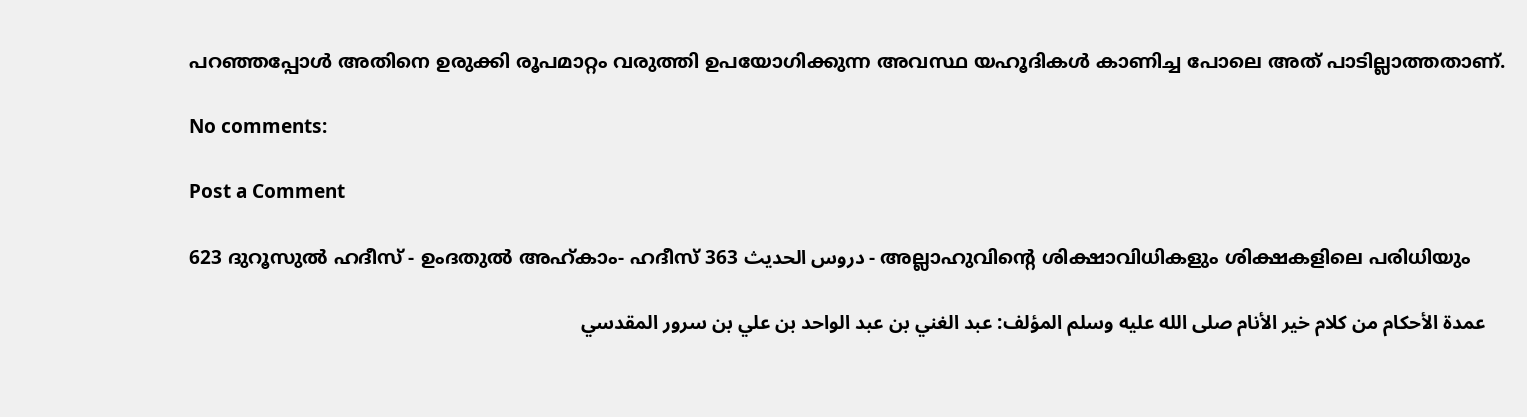പറഞ്ഞപ്പോള്‍ അതിനെ ഉരുക്കി രൂപമാറ്റം വരുത്തി ഉപയോഗിക്കുന്ന അവസ്ഥ യഹൂദികള്‍ കാണിച്ച പോലെ അത് പാടില്ലാത്തതാണ്.

No comments:

Post a Comment

623 ദുറൂസുല്‍ ഹദീസ് - ഉംദതുല്‍ അഹ്കാം- ഹദീസ് 363 دروس الحديث - അല്ലാഹുവിന്‍റെ ശിക്ഷാവിധികളും ശിക്ഷകളിലെ പരിധിയും

    عمدة الأحكام من كلام خير الأنام صلى الله عليه وسلم المؤلف: عبد الغني بن عبد الواحد بن علي بن سرور المقدسي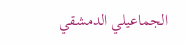الجماعيلي الدمشقي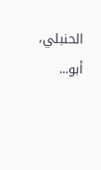الحنبلي، أبو...